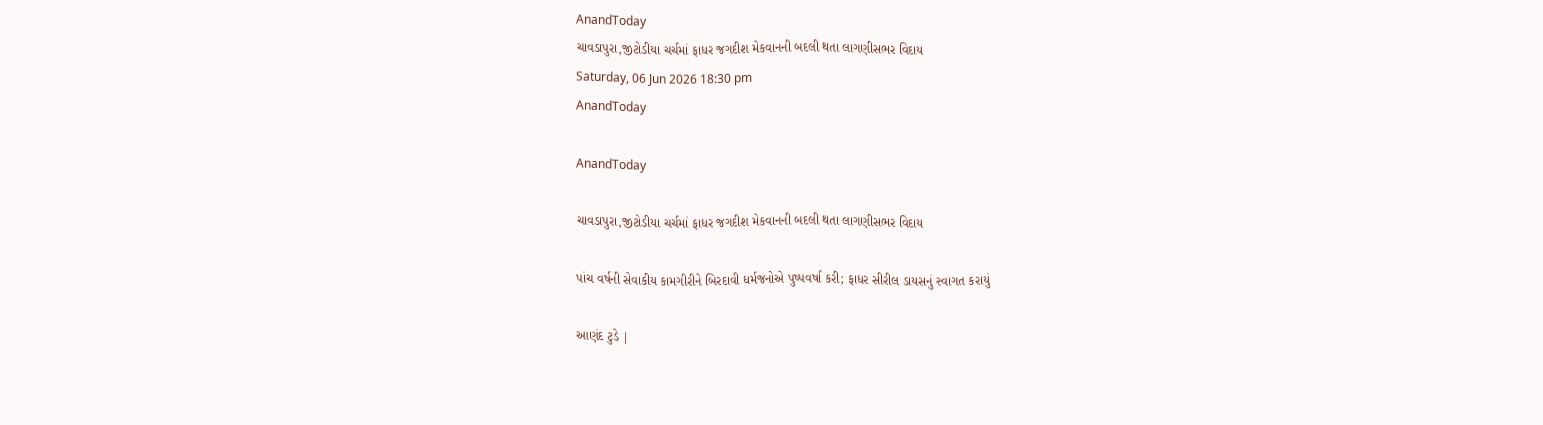AnandToday
ચાવડાપુરા,જીટોડીયા ચર્ચમાં ફાધર જગદીશ મેકવાનની બદલી થતા લાગણીસભર વિદાય
Saturday, 06 Jun 2026 18:30 pm
AnandToday

AnandToday

ચાવડાપુરા,જીટોડીયા ચર્ચમાં ફાધર જગદીશ મેકવાનની બદલી થતા લાગણીસભર વિદાય

પાંચ વર્ષની સેવાકીય કામગીરીને બિરદાવી ધર્મજનોએ પુષ્પવર્ષા કરી; ફાધર સીરીલ ડાયસનું સ્વાગત કરાયું

આણંદ ટુડે |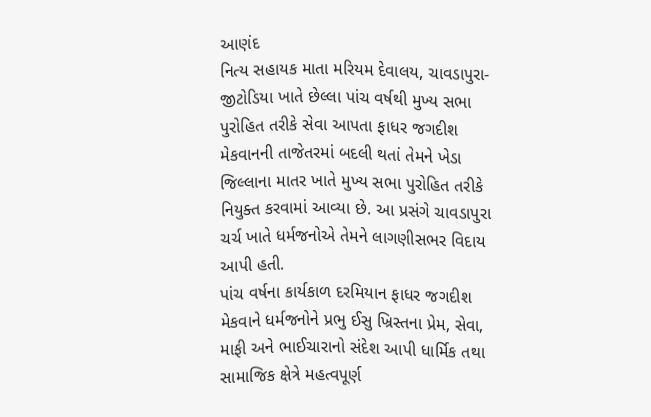આણંદ
નિત્ય સહાયક માતા મરિયમ દેવાલય, ચાવડાપુરા-જીટોડિયા ખાતે છેલ્લા પાંચ વર્ષથી મુખ્ય સભા પુરોહિત તરીકે સેવા આપતા ફાધર જગદીશ મેકવાનની તાજેતરમાં બદલી થતાં તેમને ખેડા જિલ્લાના માતર ખાતે મુખ્ય સભા પુરોહિત તરીકે નિયુક્ત કરવામાં આવ્યા છે. આ પ્રસંગે ચાવડાપુરા ચર્ચ ખાતે ધર્મજનોએ તેમને લાગણીસભર વિદાય આપી હતી.
પાંચ વર્ષના કાર્યકાળ દરમિયાન ફાધર જગદીશ મેકવાને ધર્મજનોને પ્રભુ ઈસુ ખ્રિસ્તના પ્રેમ, સેવા, માફી અને ભાઈચારાનો સંદેશ આપી ધાર્મિક તથા સામાજિક ક્ષેત્રે મહત્વપૂર્ણ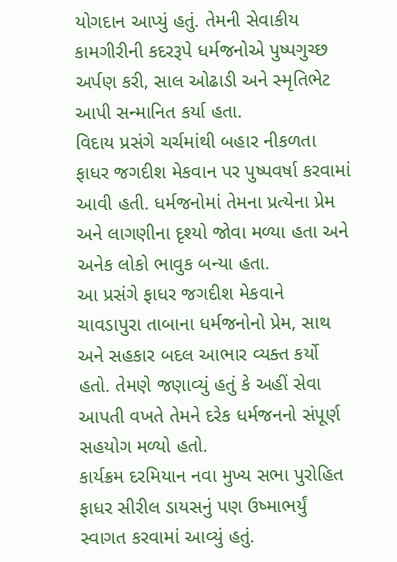યોગદાન આપ્યું હતું. તેમની સેવાકીય કામગીરીની કદરરૂપે ધર્મજનોએ પુષ્પગુચ્છ અર્પણ કરી, સાલ ઓઢાડી અને સ્મૃતિભેટ આપી સન્માનિત કર્યા હતા.
વિદાય પ્રસંગે ચર્ચમાંથી બહાર નીકળતા ફાધર જગદીશ મેકવાન પર પુષ્પવર્ષા કરવામાં આવી હતી. ધર્મજનોમાં તેમના પ્રત્યેના પ્રેમ અને લાગણીના દૃશ્યો જોવા મળ્યા હતા અને અનેક લોકો ભાવુક બન્યા હતા.
આ પ્રસંગે ફાધર જગદીશ મેકવાને ચાવડાપુરા તાબાના ધર્મજનોનો પ્રેમ, સાથ અને સહકાર બદલ આભાર વ્યક્ત કર્યો હતો. તેમણે જણાવ્યું હતું કે અહીં સેવા આપતી વખતે તેમને દરેક ધર્મજનનો સંપૂર્ણ સહયોગ મળ્યો હતો.
કાર્યક્રમ દરમિયાન નવા મુખ્ય સભા પુરોહિત ફાધર સીરીલ ડાયસનું પણ ઉષ્માભર્યું સ્વાગત કરવામાં આવ્યું હતું.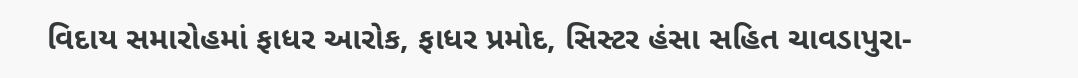વિદાય સમારોહમાં ફાધર આરોક, ફાધર પ્રમોદ, સિસ્ટર હંસા સહિત ચાવડાપુરા-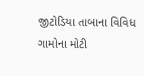જીટોડિયા તાબાના વિવિધ ગામોના મોટી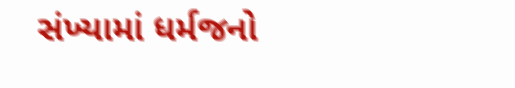સંખ્યામાં ધર્મજનો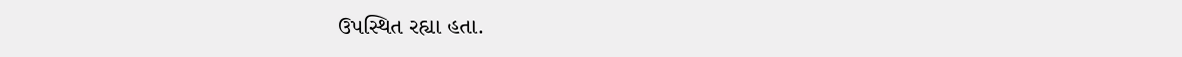ઉપસ્થિત રહ્યા હતા.